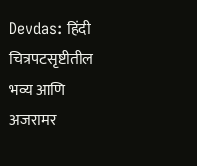Devdas: हिंदी चित्रपटसृष्टीतील भव्य आणि अजरामर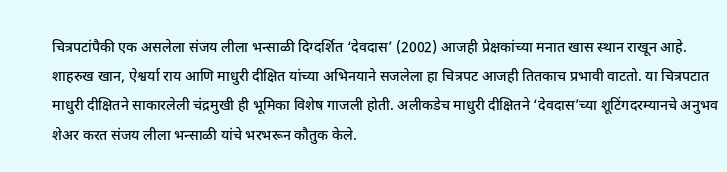चित्रपटांपैकी एक असलेला संजय लीला भन्साळी दिग्दर्शित ‘देवदास’ (2002) आजही प्रेक्षकांच्या मनात खास स्थान राखून आहे. शाहरुख खान, ऐश्वर्या राय आणि माधुरी दीक्षित यांच्या अभिनयाने सजलेला हा चित्रपट आजही तितकाच प्रभावी वाटतो. या चित्रपटात माधुरी दीक्षितने साकारलेली चंद्रमुखी ही भूमिका विशेष गाजली होती. अलीकडेच माधुरी दीक्षितने ‘देवदास’च्या शूटिंगदरम्यानचे अनुभव शेअर करत संजय लीला भन्साळी यांचे भरभरून कौतुक केले.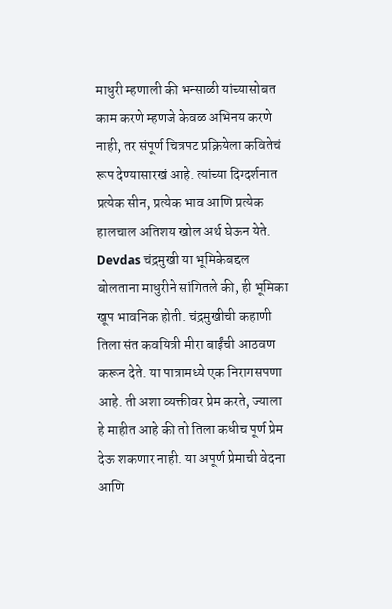माधुरी म्हणाली की भन्साळी यांच्यासोबत काम करणे म्हणजे केवळ अभिनय करणे नाही, तर संपूर्ण चित्रपट प्रक्रियेला कवितेचं रूप देण्यासारखं आहे. त्यांच्या दिग्दर्शनात प्रत्येक सीन, प्रत्येक भाव आणि प्रत्येक हालचाल अतिशय खोल अर्थ घेऊन येते. Devdas चंद्रमुखी या भूमिकेबद्दल बोलताना माधुरीने सांगितले की, ही भूमिका खूप भावनिक होती. चंद्रमुखीची कहाणी तिला संत कवयित्री मीरा बाईंची आठवण करून देते. या पात्रामध्ये एक निरागसपणा आहे. ती अशा व्यक्तीवर प्रेम करते, ज्याला हे माहीत आहे की तो तिला कधीच पूर्ण प्रेम देऊ शकणार नाही. या अपूर्ण प्रेमाची वेदना आणि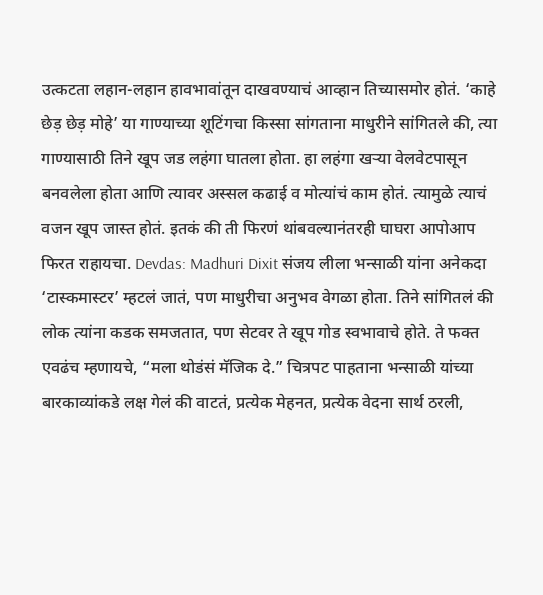उत्कटता लहान-लहान हावभावांतून दाखवण्याचं आव्हान तिच्यासमोर होतं. ‘काहे छेड़ छेड़ मोहे’ या गाण्याच्या शूटिंगचा किस्सा सांगताना माधुरीने सांगितले की, त्या गाण्यासाठी तिने खूप जड लहंगा घातला होता. हा लहंगा खऱ्या वेलवेटपासून बनवलेला होता आणि त्यावर अस्सल कढाई व मोत्यांचं काम होतं. त्यामुळे त्याचं वजन खूप जास्त होतं. इतकं की ती फिरणं थांबवल्यानंतरही घाघरा आपोआप फिरत राहायचा. Devdas: Madhuri Dixit संजय लीला भन्साळी यांना अनेकदा ‘टास्कमास्टर’ म्हटलं जातं, पण माधुरीचा अनुभव वेगळा होता. तिने सांगितलं की लोक त्यांना कडक समजतात, पण सेटवर ते खूप गोड स्वभावाचे होते. ते फक्त एवढंच म्हणायचे, “मला थोडंसं मॅजिक दे.” चित्रपट पाहताना भन्साळी यांच्या बारकाव्यांकडे लक्ष गेलं की वाटतं, प्रत्येक मेहनत, प्रत्येक वेदना सार्थ ठरली,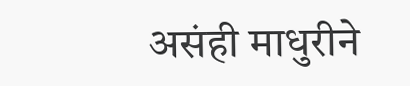असंही माधुरीने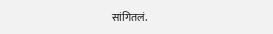सांगितलं.